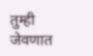तुम्ही जेवणात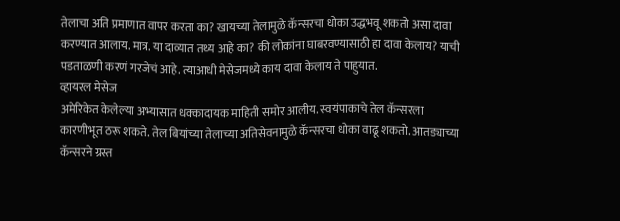तेलाचा अति प्रमाणात वापर करता का? खायच्या तेलामुळे कॅन्सरचा धोका उद्धभवू शकतो असा दावा करण्यात आलाय. मात्र. या दाव्यात तथ्य आहे का? की लोकांना घाबरवण्यासाठी हा दावा केलाय? याची पडताळणी करणं गरजेचं आहे. त्याआधी मेसेजमध्ये काय दावा केलाय ते पाहुयात.
व्हायरल मेसेज
अमेरिकेत केलेल्या अभ्यासात धक्कादायक माहिती समोर आलीय. स्वयंपाकाचे तेल कॅन्सरला कारणीभूत ठरू शकते. तेल बियांच्या तेलाच्या अतिसेवनामुळे कॅन्सरचा धोका वाढू शकतो. आतड्याच्या कॅन्सरने ग्रस्त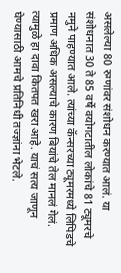असलेल्या 80 रुग्णांवर संशोधन करण्यात आलं. या संशोधनात 30 ते 85 वर्षे वयोगटातील लोकांचे 81 ट्यूमरचे नमुने पाहण्यात आले. त्यांच्या कॅन्सरच्या ट्यूमरमध्ये लिपिडचे प्रमाण अधिक असल्याचे कारण बियांचे तेल मानलं गेलं. त्यामुळे हा दावा कितपत खरा आहे. याचं सत्य जाणून घेण्यासाठी आमचे प्रतिनिधी तज्ज्ञांना भेटले.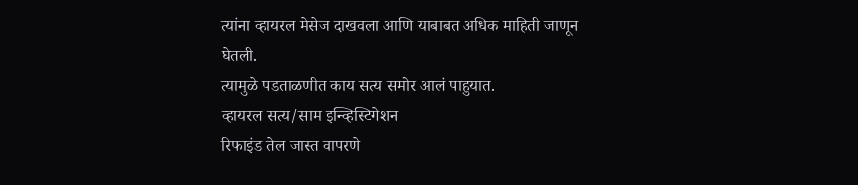त्यांना व्हायरल मेसेज दाखवला आणि याबाबत अधिक माहिती जाणून घेतली.
त्यामुळे पडताळणीत काय सत्य समोर आलं पाहुयात.
व्हायरल सत्य/साम इन्व्हिस्टिगेशन
रिफाइंड तेल जास्त वापरणे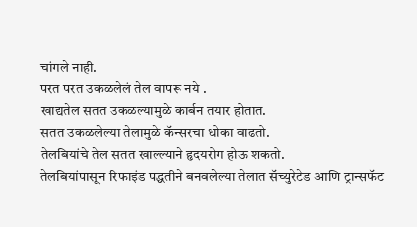चांगले नाही.
परत परत उकळलेलं तेल वापरू नये .
खाद्यतेल सतत उकळल्यामुळे कार्बन तयार होतात.
सतत उकळलेल्या तेलामुळे कॅन्सरचा धोका वाढतो.
तेलबियांचे तेल सतत खाल्ल्याने हृदयरोग होऊ शकतो.
तेलबियांपासून रिफाइंड पद्धतीने बनवलेल्या तेलात सॅच्युरेटेड आणि ट्रान्सफॅट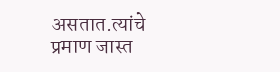असतात.त्यांचे प्रमाण जास्त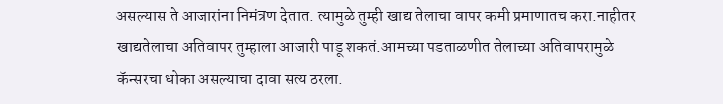असल्यास ते आजारांना निमंत्रण देतात. त्यामुळे तुम्ही खाद्य तेलाचा वापर कमी प्रमाणातच करा.नाहीतर खाद्यतेलाचा अतिवापर तुम्हाला आजारी पाडू शकतं.आमच्या पडताळणीत तेलाच्या अतिवापरामुळे कॅन्सरचा धोका असल्याचा दावा सत्य ठरला.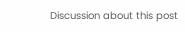Discussion about this post